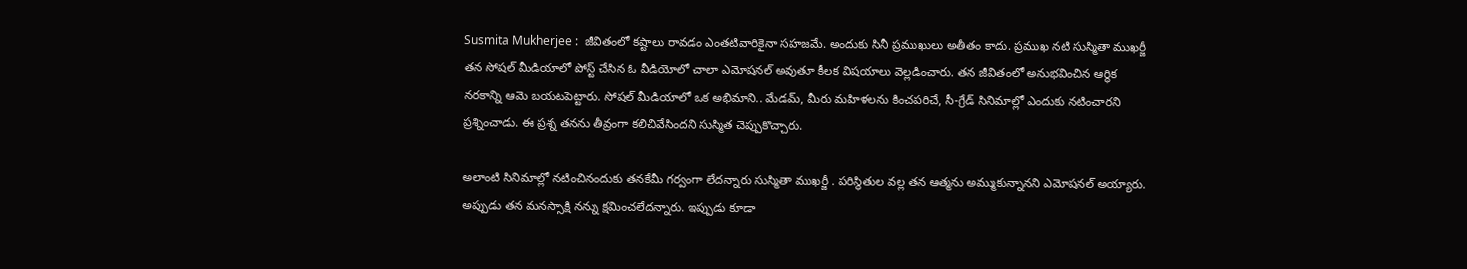Susmita Mukherjee :  జీవితంలో కష్టాలు రావడం ఎంతటివారికైనా సహజమే. అందుకు సినీ ప్రముఖులు అతీతం కాదు. ప్రముఖ నటి సుస్మితా ముఖర్జీ తన సోషల్ మీడియాలో పోస్ట్ చేసిన ఓ వీడియోలో చాలా ఎమోషనల్ అవుతూ కీలక విషయాలు వెల్లడించారు. తన జీవితంలో అనుభవించిన ఆర్థిక నరకాన్ని ఆమె బయటపెట్టారు. సోషల్ మీడియాలో ఒక అభిమాని.. మేడమ్, మీరు మహిళలను కించపరిచే, సీ-గ్రేడ్ సినిమాల్లో ఎందుకు నటించారని ప్రశ్నించాడు. ఈ ప్రశ్న తనను తీవ్రంగా కలిచివేసిందని సుస్మిత చెప్పుకొచ్చారు.

అలాంటి సినిమాల్లో నటించినందుకు తనకేమీ గర్వంగా లేదన్నారు సుస్మితా ముఖర్జీ . పరిస్థితుల వల్ల తన ఆత్మను అమ్ముకున్నానని ఎమోషనల్ అయ్యారు. అప్పుడు తన మనస్సాక్షి నన్ను క్షమించలేదన్నారు. ఇప్పుడు కూడా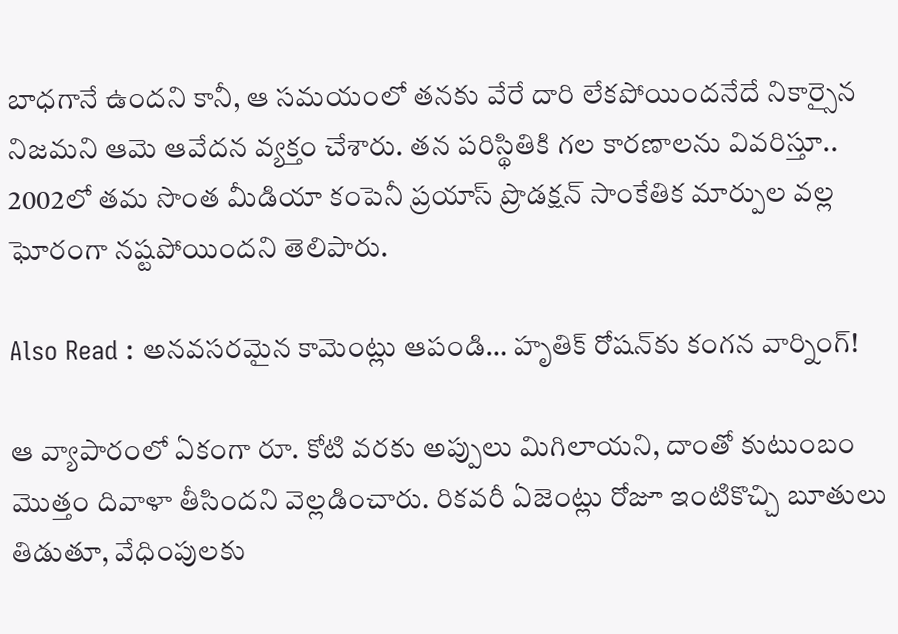బాధగానే ఉందని కానీ, ఆ సమయంలో తనకు వేరే దారి లేకపోయిందనేదే నికార్సైన నిజమని ఆమె ఆవేదన వ్యక్తం చేశారు. తన పరిస్థితికి గల కారణాలను వివరిస్తూ.. 2002లో తమ సొంత మీడియా కంపెనీ ప్రయాస్ ప్రొడక్షన్ సాంకేతిక మార్పుల వల్ల ఘోరంగా నష్టపోయిందని తెలిపారు.

Also Read : అనవసరమైన కామెంట్లు ఆపండి… హృతిక్ రోషన్‌కు కంగన వార్నింగ్!

ఆ వ్యాపారంలో ఏకంగా రూ. కోటి వరకు అప్పులు మిగిలాయని, దాంతో కుటుంబం మొత్తం దివాళా తీసిందని వెల్లడించారు. రికవరీ ఏజెంట్లు రోజూ ఇంటికొచ్చి బూతులు తిడుతూ, వేధింపులకు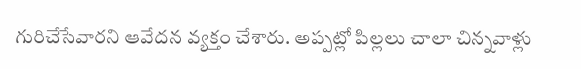గురిచేసేవారని ఆవేదన వ్యక్తం చేశారు. అప్పట్లో పిల్లలు చాలా చిన్నవాళ్లు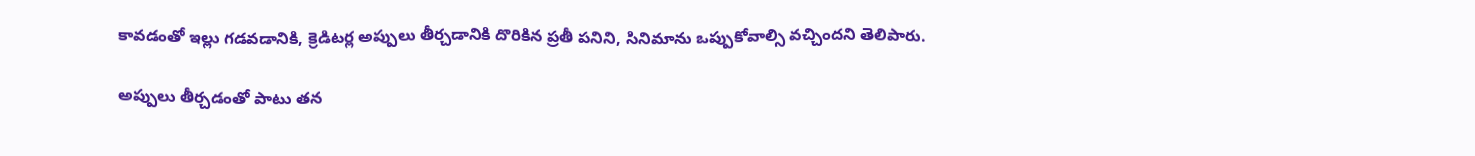కావడంతో ఇల్లు గడవడానికి, క్రెడిటర్ల అప్పులు తీర్చడానికి దొరికిన ప్రతీ పనిని, సినిమాను ఒప్పుకోవాల్సి వచ్చిందని తెలిపారు.

అప్పులు తీర్చడంతో పాటు తన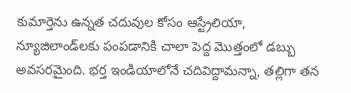కుమార్తెను ఉన్నత చదువుల కోసం ఆస్ట్రేలియా, న్యూజిలాండ్‌లకు పంపడానికి చాలా పెద్ద మొత్తంలో డబ్బు అవసరమైంది. భర్త ఇండియాలోనే చదివిద్దామన్నా, తల్లిగా తన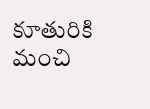కూతురికి మంచి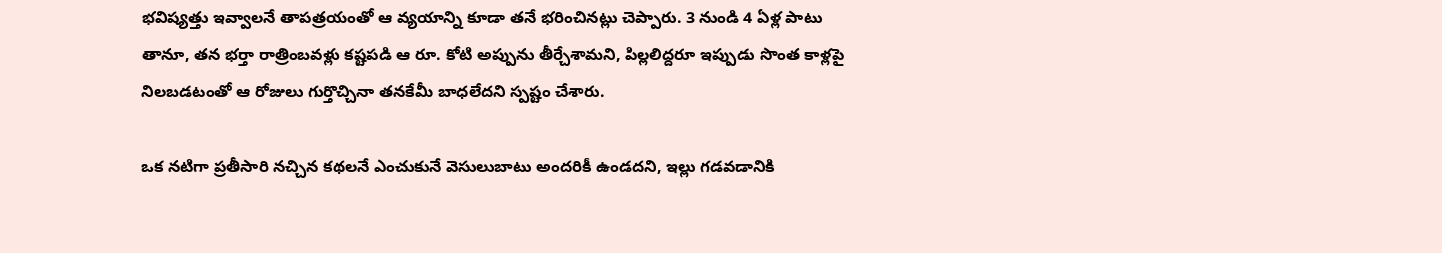భవిష్యత్తు ఇవ్వాలనే తాపత్రయంతో ఆ వ్యయాన్ని కూడా తనే భరించినట్లు చెప్పారు. 3 నుండి 4 ఏళ్ల పాటు తానూ, తన భర్తా రాత్రింబవళ్లు కష్టపడి ఆ రూ. కోటి అప్పును తీర్చేశామని, పిల్లలిద్దరూ ఇప్పుడు సొంత కాళ్లపై నిలబడటంతో ఆ రోజులు గుర్తొచ్చినా తనకేమీ బాధలేదని స్పష్టం చేశారు.

ఒక నటిగా ప్రతీసారి నచ్చిన కథలనే ఎంచుకునే వెసులుబాటు అందరికీ ఉండదని, ఇల్లు గడవడానికి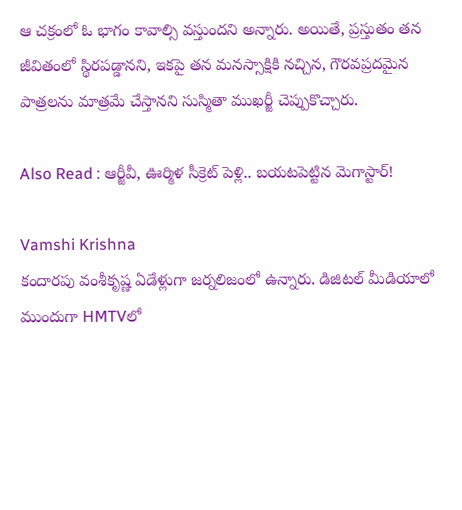ఆ చక్రంలో ఓ భాగం కావాల్సి వస్తుందని అన్నారు. అయితే, ప్రస్తుతం తన జీవితంలో స్థిరపడ్డానని, ఇకపై తన మనస్సాక్షికి నచ్చిన, గౌరవప్రదమైన పాత్రలను మాత్రమే చేస్తానని సుస్మితా ముఖర్జీ చెప్పుకొచ్చారు.

Also Read : ఆర్జీవీ, ఊర్మిళ సీక్రెట్ పెళ్లి.. బయటపెట్టిన మెగాస్టార్!

Vamshi Krishna
కందారపు వంశీకృష్ణ ఏడేళ్లుగా జర్నలిజంలో ఉన్నారు. డిజిటల్ మీడియాలో ముందుగా HMTVలో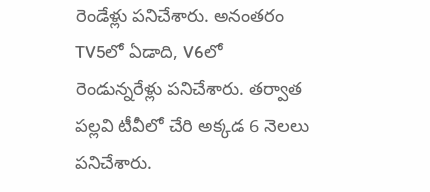రెండేళ్లు పనిచేశారు. అనంతరం TV5లో ఏడాది, V6లో రెండున్నరేళ్లు పనిచేశారు. తర్వాత పల్లవి టీవీలో చేరి అక్కడ 6 నెలలు పనిచేశారు.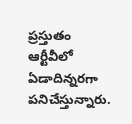ప్రస్తుతం ఆర్టీవీలో ఏడాదిన్నరగా పనిచేస్తున్నారు.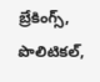బ్రేకింగ్స్, పొలిటికల్,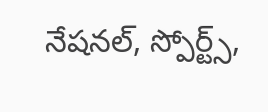నేషనల్, స్పోర్ట్స్,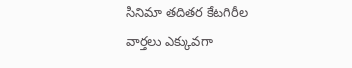సినిమా తదితర కేటగిరీల వార్తలు ఎక్కువగా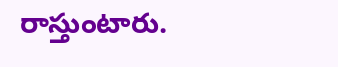రాస్తుంటారు.